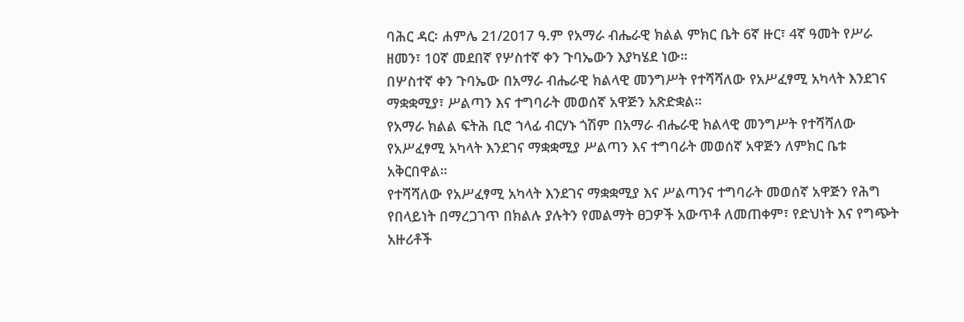ባሕር ዳር፡ ሐምሌ 21/2017 ዓ.ም የአማራ ብሔራዊ ክልል ምክር ቤት 6ኛ ዙር፣ 4ኛ ዓመት የሥራ ዘመን፣ 10ኛ መደበኛ የሦስተኛ ቀን ጉባኤውን እያካሄደ ነው።
በሦስተኛ ቀን ጉባኤው በአማራ ብሔራዊ ክልላዊ መንግሥት የተሻሻለው የአሥፈፃሚ አካላት እንደገና ማቋቋሚያ፣ ሥልጣን እና ተግባራት መወሰኛ አዋጅን አጽድቋል።
የአማራ ክልል ፍትሕ ቢሮ ኀላፊ ብርሃኑ ጎሽም በአማራ ብሔራዊ ክልላዊ መንግሥት የተሻሻለው የአሥፈፃሚ አካላት እንደገና ማቋቋሚያ ሥልጣን እና ተግባራት መወሰኛ አዋጅን ለምክር ቤቱ አቅርበዋል።
የተሻሻለው የአሥፈፃሚ አካላት እንደገና ማቋቋሚያ እና ሥልጣንና ተግባራት መወሰኛ አዋጅን የሕግ የበላይነት በማረጋገጥ በክልሉ ያሉትን የመልማት ፀጋዎች አውጥቶ ለመጠቀም፣ የድህነት እና የግጭት አዙሪቶች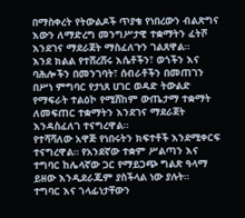በማስቀረት የትውልዶች ጥያቄ የነበረውን ብልጽግና እውን ለማድረግ መንግሥታዊ ተቋማትን ፈትሾ እንደገና ማደራጀት ማስፈለጉን ገልጸዋል።
እንደ ክልል የተሸረሸሩ እሴቶችን፣ ወጎችን እና ባሕሎችን በመንገባት፣ ሰብራቶችን በመጠገን በሥነ ምግባር የታነጸ ሀገር ወዳድ ትውልድ የማፍራት ተልዕኮ የሚሸከም ውጤታማ ተቋማት ለመፍጠር ተቋማትን እንደገና ማደራጀት እንዳስፈለገ ተናግረዋል።
የተሻሻለው አዋጅ የነበሩትን ክፍተቶች እንደሚቀርፍ ተናግረዋል። የአንደኛው ተቋም ሥልጣን እና ተግባር ከሌላኛው ጋር የማይጋጭ ግልጽ ዓላማ ይዘው እንዲደራጁም ያስችላል ነው ያሉት።
ተግባር እና ኀላፊነታቸውን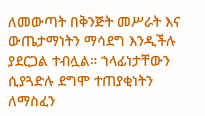ለመውጣት በቅንጅት መሥራት እና ውጤታማነትን ማሳደግ እንዲችሉ ያደርጋል ተብሏል። ኀላፊነታቸውን ሲያጓድሉ ደግሞ ተጠያቂነትን ለማስፈን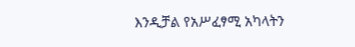እንዲቻል የአሥፈፃሚ አካላትን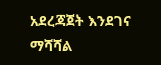አደረጃጀት እንደገና ማሻሻል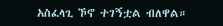አስፈላጊ ኾኖ ተገኝቷል ብለዋል።